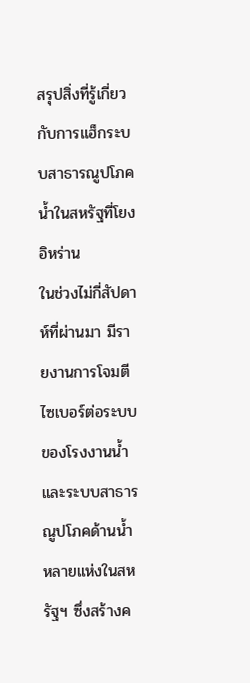สรุปสิ่งที่รู้เกี่ยวกับการแฮ็กระบบสาธารณูปโภคน้ำในสหรัฐที่โยงอิหร่าน
ในช่วงไม่กี่สัปดาห์ที่ผ่านมา มีรายงานการโจมตีไซเบอร์ต่อระบบของโรงงานน้ำและระบบสาธารณูปโภคด้านน้ำหลายแห่งในสหรัฐฯ ซึ่งสร้างค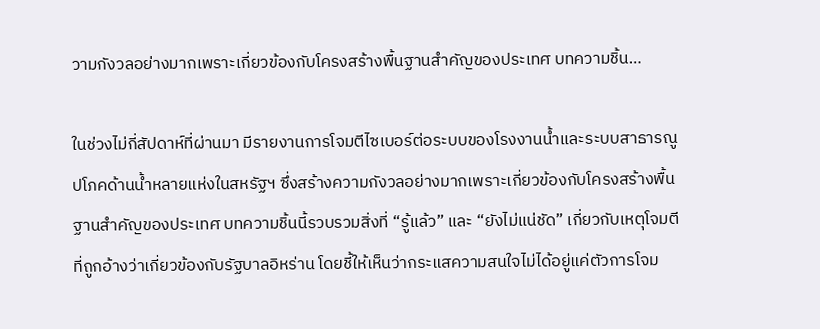วามกังวลอย่างมากเพราะเกี่ยวข้องกับโครงสร้างพื้นฐานสำคัญของประเทศ บทความชิ้น…

ในช่วงไม่กี่สัปดาห์ที่ผ่านมา มีรายงานการโจมตีไซเบอร์ต่อระบบของโรงงานน้ำและระบบสาธารณูปโภคด้านน้ำหลายแห่งในสหรัฐฯ ซึ่งสร้างความกังวลอย่างมากเพราะเกี่ยวข้องกับโครงสร้างพื้นฐานสำคัญของประเทศ บทความชิ้นนี้รวบรวมสิ่งที่ “รู้แล้ว” และ “ยังไม่แน่ชัด” เกี่ยวกับเหตุโจมตีที่ถูกอ้างว่าเกี่ยวข้องกับรัฐบาลอิหร่าน โดยชี้ให้เห็นว่ากระแสความสนใจไม่ได้อยู่แค่ตัวการโจม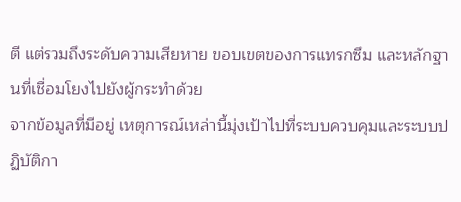ตี แต่รวมถึงระดับความเสียหาย ขอบเขตของการแทรกซึม และหลักฐานที่เชื่อมโยงไปยังผู้กระทำด้วย
จากข้อมูลที่มีอยู่ เหตุการณ์เหล่านี้มุ่งเป้าไปที่ระบบควบคุมและระบบปฏิบัติกา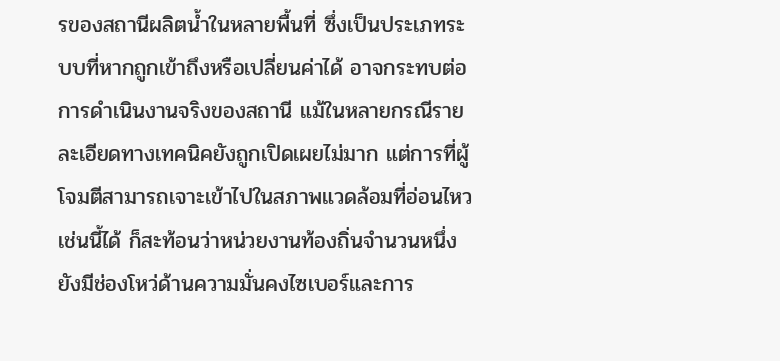รของสถานีผลิตน้ำในหลายพื้นที่ ซึ่งเป็นประเภทระบบที่หากถูกเข้าถึงหรือเปลี่ยนค่าได้ อาจกระทบต่อการดำเนินงานจริงของสถานี แม้ในหลายกรณีรายละเอียดทางเทคนิคยังถูกเปิดเผยไม่มาก แต่การที่ผู้โจมตีสามารถเจาะเข้าไปในสภาพแวดล้อมที่อ่อนไหวเช่นนี้ได้ ก็สะท้อนว่าหน่วยงานท้องถิ่นจำนวนหนึ่งยังมีช่องโหว่ด้านความมั่นคงไซเบอร์และการ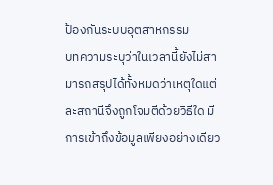ป้องกันระบบอุตสาหกรรม
บทความระบุว่าในเวลานี้ยังไม่สามารถสรุปได้ทั้งหมดว่าเหตุใดแต่ละสถานีจึงถูกโจมตีด้วยวิธีใด มีการเข้าถึงข้อมูลเพียงอย่างเดียว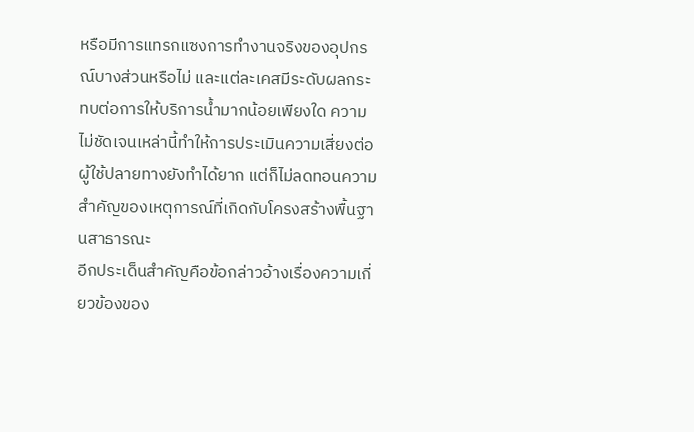หรือมีการแทรกแซงการทำงานจริงของอุปกรณ์บางส่วนหรือไม่ และแต่ละเคสมีระดับผลกระทบต่อการให้บริการน้ำมากน้อยเพียงใด ความไม่ชัดเจนเหล่านี้ทำให้การประเมินความเสี่ยงต่อผู้ใช้ปลายทางยังทำได้ยาก แต่ก็ไม่ลดทอนความสำคัญของเหตุการณ์ที่เกิดกับโครงสร้างพื้นฐานสาธารณะ
อีกประเด็นสำคัญคือข้อกล่าวอ้างเรื่องความเกี่ยวข้องของ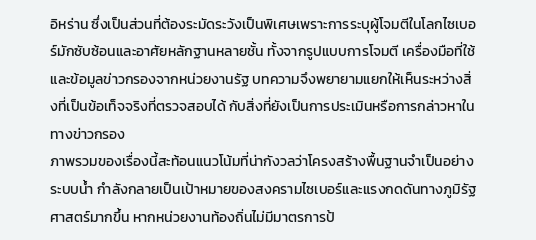อิหร่าน ซึ่งเป็นส่วนที่ต้องระมัดระวังเป็นพิเศษเพราะการระบุผู้โจมตีในโลกไซเบอร์มักซับซ้อนและอาศัยหลักฐานหลายชั้น ทั้งจากรูปแบบการโจมตี เครื่องมือที่ใช้ และข้อมูลข่าวกรองจากหน่วยงานรัฐ บทความจึงพยายามแยกให้เห็นระหว่างสิ่งที่เป็นข้อเท็จจริงที่ตรวจสอบได้ กับสิ่งที่ยังเป็นการประเมินหรือการกล่าวหาในทางข่าวกรอง
ภาพรวมของเรื่องนี้สะท้อนแนวโน้มที่น่ากังวลว่าโครงสร้างพื้นฐานจำเป็นอย่างระบบน้ำ กำลังกลายเป็นเป้าหมายของสงครามไซเบอร์และแรงกดดันทางภูมิรัฐศาสตร์มากขึ้น หากหน่วยงานท้องถิ่นไม่มีมาตรการป้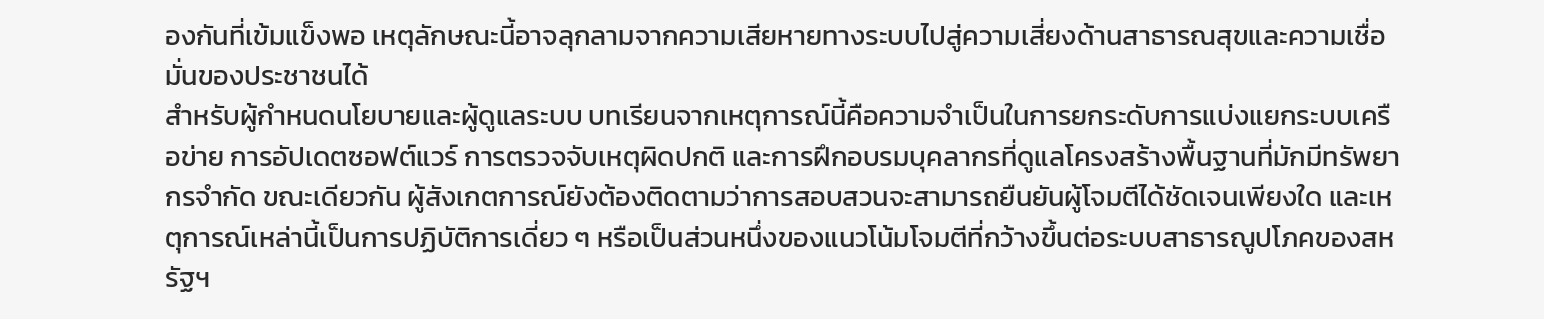องกันที่เข้มแข็งพอ เหตุลักษณะนี้อาจลุกลามจากความเสียหายทางระบบไปสู่ความเสี่ยงด้านสาธารณสุขและความเชื่อมั่นของประชาชนได้
สำหรับผู้กำหนดนโยบายและผู้ดูแลระบบ บทเรียนจากเหตุการณ์นี้คือความจำเป็นในการยกระดับการแบ่งแยกระบบเครือข่าย การอัปเดตซอฟต์แวร์ การตรวจจับเหตุผิดปกติ และการฝึกอบรมบุคลากรที่ดูแลโครงสร้างพื้นฐานที่มักมีทรัพยากรจำกัด ขณะเดียวกัน ผู้สังเกตการณ์ยังต้องติดตามว่าการสอบสวนจะสามารถยืนยันผู้โจมตีได้ชัดเจนเพียงใด และเหตุการณ์เหล่านี้เป็นการปฏิบัติการเดี่ยว ๆ หรือเป็นส่วนหนึ่งของแนวโน้มโจมตีที่กว้างขึ้นต่อระบบสาธารณูปโภคของสหรัฐฯ